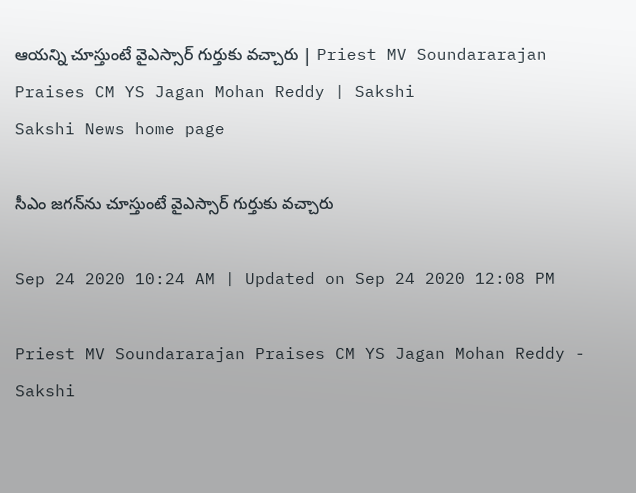ఆయన్ని చూస్తుంటే వైఎస్సార్‌ గుర్తుకు వచ్చారు | Priest MV Soundararajan Praises CM YS Jagan Mohan Reddy | Sakshi
Sakshi News home page

సీఎం జగన్‌ను చూస్తుంటే వైఎస్సార్‌ గుర్తుకు వచ్చారు

Sep 24 2020 10:24 AM | Updated on Sep 24 2020 12:08 PM

Priest MV Soundararajan Praises CM YS Jagan Mohan Reddy - Sakshi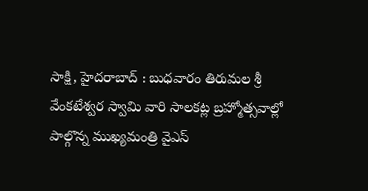సాక్షి, హైదరాబాద్‌ : బుధవారం తిరుమల శ్రీ వేంకటేశ్వర స్వామి వారి సాలకట్ల బ్రహ్మోత్సవాల్లో పాల్గొన్న ముఖ్యమంత్రి వైఎస్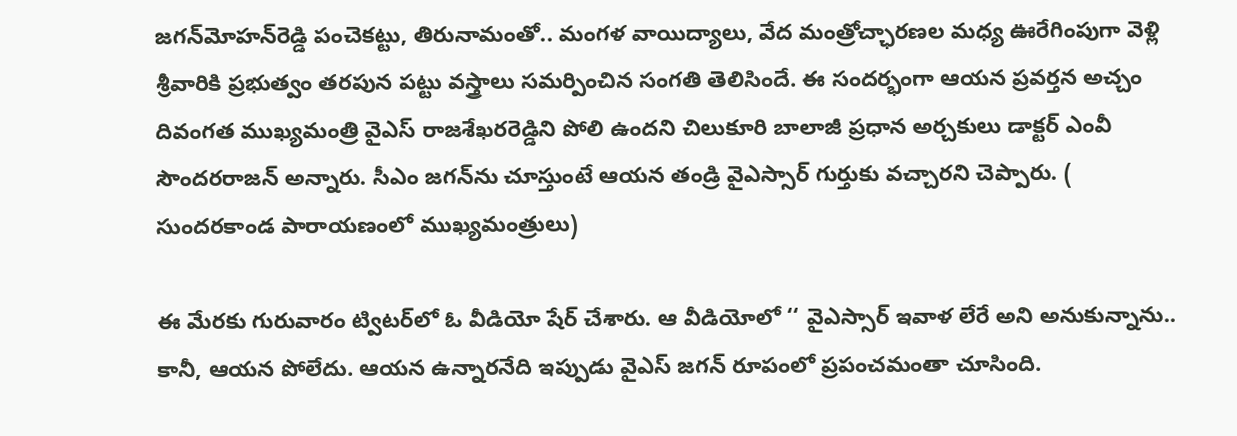జగన్‌మోహన్‌రెడ్డి పంచెకట్టు, తిరునామంతో.. మంగళ వాయిద్యాలు, వేద మంత్రోచ్ఛారణల మధ్య ఊరేగింపుగా వెళ్లి శ్రీవారికి ప్రభుత్వం తరపున పట్టు వస్త్రాలు సమర్పించిన సంగతి తెలిసిందే. ఈ సందర్భంగా ఆయన ప్రవర్తన అచ్చం దివంగత ముఖ్యమంత్రి వైఎస్‌ రాజశేఖరరెడ్డిని పోలి ఉందని చిలుకూరి బాలాజీ ప్రధాన అర్చకులు డాక్టర్‌ ఎంవీ సౌందరరాజన్‌ అన్నారు. సీఎం జగన్‌ను చూస్తుంటే ఆయన తండ్రి వైఎస్సార్‌ గుర్తుకు వచ్చారని చెప్పారు. ( సుందరకాండ పారాయణంలో ముఖ్యమంత్రులు)

ఈ మేరకు గురువారం ట్విటర్‌లో ఓ వీడియో షేర్‌ చేశారు. ఆ వీడియోలో ‘‘ వైఎస్సార్‌‌ ఇవాళ లేరే అని అనుకున్నాను.. కానీ, ఆయన పోలేదు. ఆయన ఉన్నారనేది ఇప్పుడు వైఎస్‌ జగన్ రూపంలో ప్రపంచమంతా చూసింది.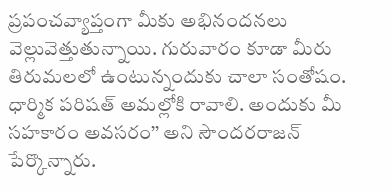ప్రపంచవ్యాప్తంగా మీకు అభినందనలు వెల్లువెత్తుతున్నాయి. గురువారం కూడా మీరు తిరుమలలో ఉంటున్నందుకు చాలా సంతోషం. ధార్మిక పరిషత్‌ అమల్లోకి రావాలి. అందుకు మీ సహకారం అవసరం’’ అని సౌందరరాజన్‌ పేర్కొన్నారు.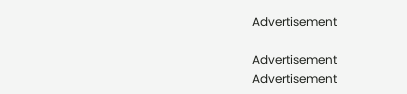Advertisement

Advertisement
Advertisement